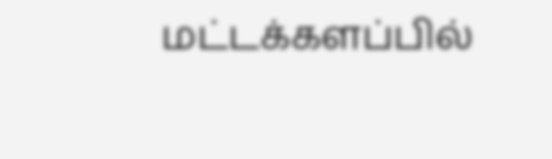மட்டக்களப்பில்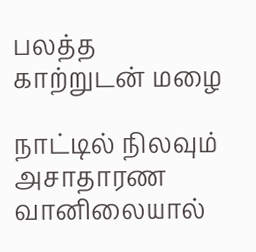பலத்த காற்றுடன் மழை

நாட்டில் நிலவும் அசாதாரண வானிலையால்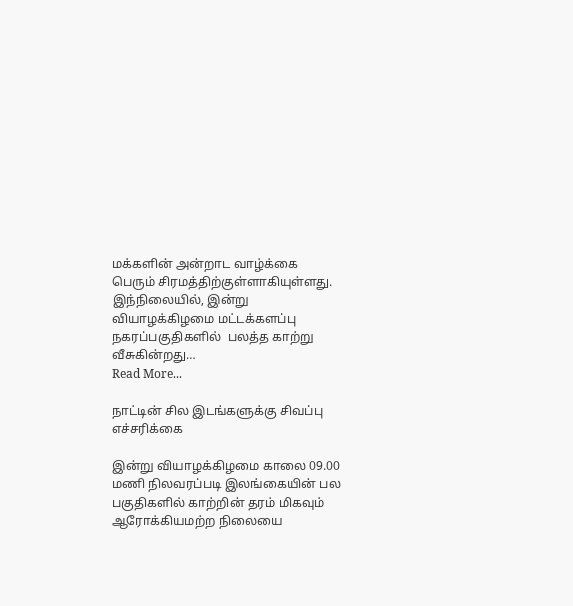மக்களின் அன்றாட வாழ்க்கை பெரும் சிரமத்திற்குள்ளாகியுள்ளது. இந்நிலையில், இன்று வியாழக்கிழமை மட்டக்களப்பு நகரப்பகுதிகளில்  பலத்த காற்று வீசுகின்றது…
Read More...

நாட்டின் சில இடங்களுக்கு சிவப்பு எச்சரிக்கை

இன்று வியாழக்கிழமை காலை 09.00 மணி நிலவரப்படி இலங்கையின் பல பகுதிகளில் காற்றின் தரம் மிகவும் ஆரோக்கியமற்ற நிலையை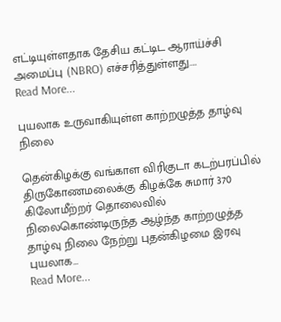எட்டியுள்ளதாக தேசிய கட்டிட ஆராய்ச்சி அமைப்பு (NBRO) எச்சரித்துள்ளது.…
Read More...

புயலாக உருவாகியுள்ள காற்றழுத்த தாழ்வு நிலை

தென்கிழக்கு வங்காள விரிகுடா கடற்பரப்பில் திருகோணமலைக்கு கிழக்கே சுமார் 370 கிலோமீற்றர் தொலைவில் நிலைகொண்டிருந்த ஆழ்ந்த காற்றழுத்த தாழ்வு நிலை நேற்று புதன்கிழமை இரவு புயலாக…
Read More...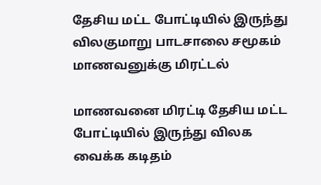தேசிய மட்ட போட்டியில் இருந்து விலகுமாறு பாடசாலை சமூகம் மாணவனுக்கு மிரட்டல்

மாணவனை மிரட்டி தேசிய மட்ட போட்டியில் இருந்து விலக வைக்க கடிதம்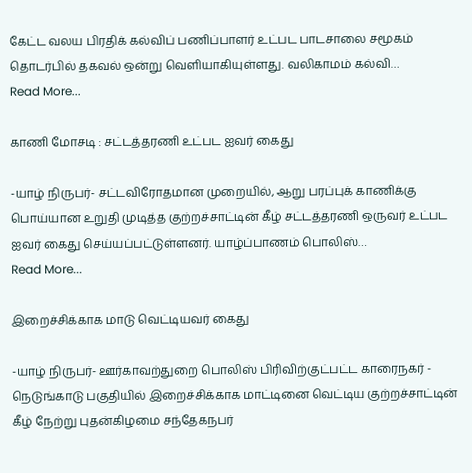கேட்ட வலய பிரதிக் கல்விப் பணிப்பாளர் உட்பட பாடசாலை சமூகம் தொடர்பில் தகவல் ஒன்று வெளியாகியுள்ளது. வலிகாமம் கல்வி…
Read More...

காணி மோசடி : சட்டத்தரணி உட்பட ஐவர் கைது

-யாழ் நிருபர்- சட்டவிரோதமான முறையில், ஆறு பரப்புக் காணிக்கு பொய்யான உறுதி முடித்த குற்றச்சாட்டின் கீழ் சட்டத்தரணி ஒருவர் உட்பட ஐவர் கைது செய்யப்பட்டுள்ளனர். யாழ்ப்பாணம் பொலிஸ்…
Read More...

இறைச்சிக்காக மாடு வெட்டியவர் கைது

-யாழ் நிருபர்- ஊர்காவற்துறை பொலிஸ் பிரிவிற்குட்பட்ட காரைநகர் - நெடுங்காடு பகுதியில் இறைச்சிக்காக மாட்டினை வெட்டிய குற்றச்சாட்டின் கீழ் நேற்று புதன்கிழமை சந்தேகநபர்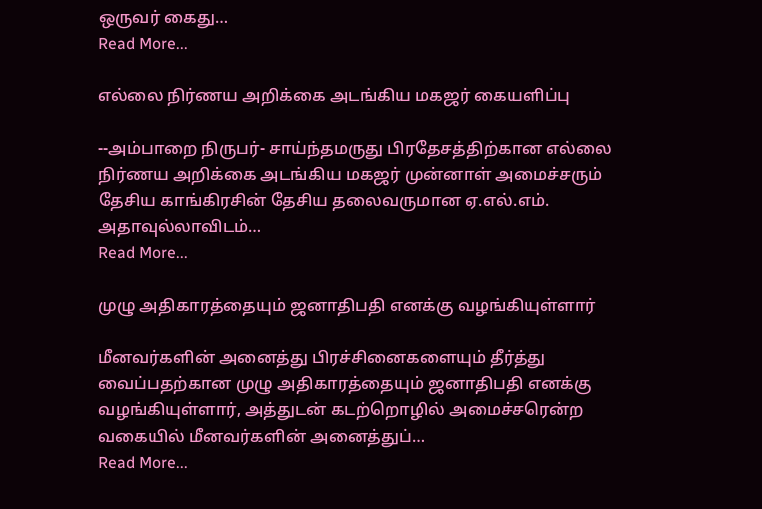ஒருவர் கைது…
Read More...

எல்லை நிர்ணய அறிக்கை அடங்கிய மகஜர் கையளிப்பு

--அம்பாறை நிருபர்- சாய்ந்தமருது பிரதேசத்திற்கான எல்லை நிர்ணய அறிக்கை அடங்கிய மகஜர் முன்னாள் அமைச்சரும் தேசிய காங்கிரசின் தேசிய தலைவருமான ஏ.எல்.எம். அதாவுல்லாவிடம்…
Read More...

முழு அதிகாரத்தையும் ஜனாதிபதி எனக்கு வழங்கியுள்ளார்

மீனவர்களின் அனைத்து பிரச்சினைகளையும் தீர்த்து வைப்பதற்கான முழு அதிகாரத்தையும் ஜனாதிபதி எனக்கு வழங்கியுள்ளார், அத்துடன் கடற்றொழில் அமைச்சரென்ற வகையில் மீனவர்களின் அனைத்துப்…
Read More...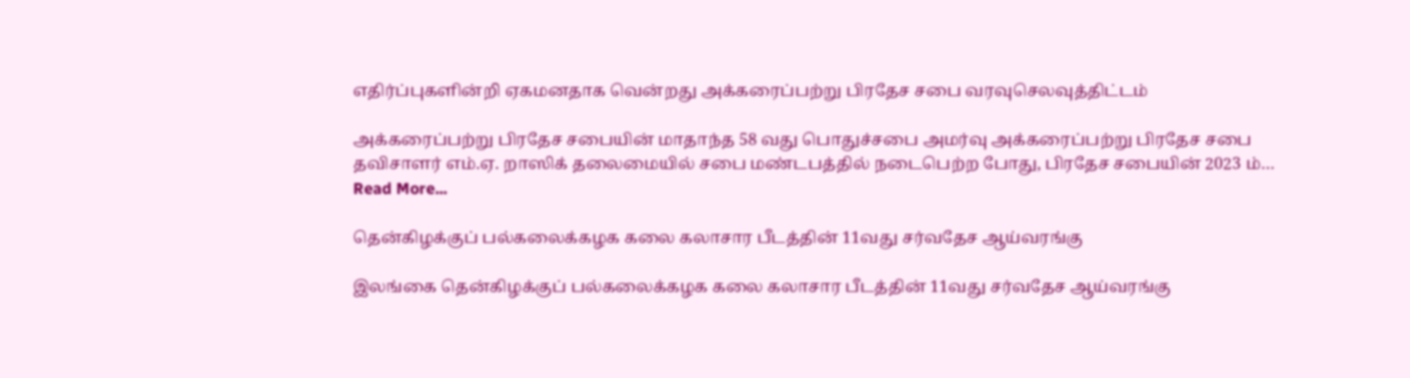எதிர்ப்புகளின்றி ஏகமனதாக வென்றது அக்கரைப்பற்று பிரதேச சபை வரவுசெலவுத்திட்டம்

அக்கரைப்பற்று பிரதேச சபையின் மாதாந்த 58 வது பொதுச்சபை அமர்வு அக்கரைப்பற்று பிரதேச சபை தவிசாளர் எம்.ஏ. றாஸிக் தலைமையில் சபை மண்டபத்தில் நடைபெற்ற போது, பிரதேச சபையின் 2023 ம்…
Read More...

தென்கிழக்குப் பல்கலைக்கழக கலை கலாசார பீடத்தின் 11வது சர்வதேச ஆய்வரங்கு

இலங்கை தென்கிழக்குப் பல்கலைக்கழக கலை கலாசார பீடத்தின் 11வது சர்வதேச ஆய்வரங்கு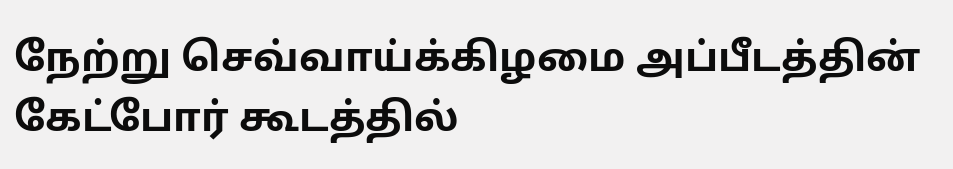நேற்று செவ்வாய்க்கிழமை அப்பீடத்தின் கேட்போர் கூடத்தில்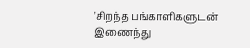'சிறந்த பங்காளிகளுடன் இணைந்து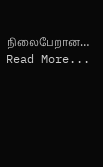நிலைபேறான…
Read More...